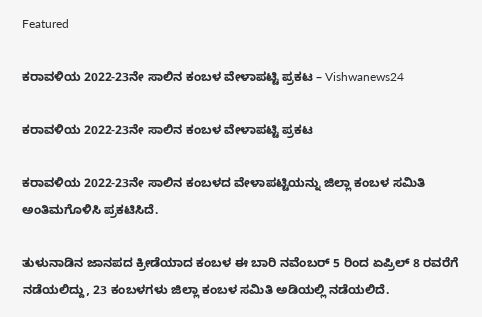Featured

ಕರಾವಳಿಯ 2022-23ನೇ ಸಾಲಿನ ಕಂಬಳ ವೇಳಾಪಟ್ಟಿ ಪ್ರಕಟ – Vishwanews24

ಕರಾವಳಿಯ 2022-23ನೇ ಸಾಲಿನ ಕಂಬಳ ವೇಳಾಪಟ್ಟಿ ಪ್ರಕಟ

ಕರಾವಳಿಯ 2022-23ನೇ ಸಾಲಿನ ಕಂಬಳದ ವೇಳಾಪಟ್ಟಿಯನ್ನು ಜಿಲ್ಲಾ ಕಂಬಳ ಸಮಿತಿ ಅಂತಿಮಗೊಳಿಸಿ ಪ್ರಕಟಿಸಿದೆ.

ತುಳುನಾಡಿನ ಜಾನಪದ ಕ್ರೀಡೆಯಾದ ಕಂಬಳ ಈ ಬಾರಿ ನವೆಂಬರ್ 5 ರಿಂದ ಏಪ್ರಿಲ್ 8 ರವರೆಗೆ ನಡೆಯಲಿದ್ದು, 23 ಕಂಬಳಗಳು ಜಿಲ್ಲಾ ಕಂಬಳ ಸಮಿತಿ ಅಡಿಯಲ್ಲಿ ನಡೆಯಲಿದೆ.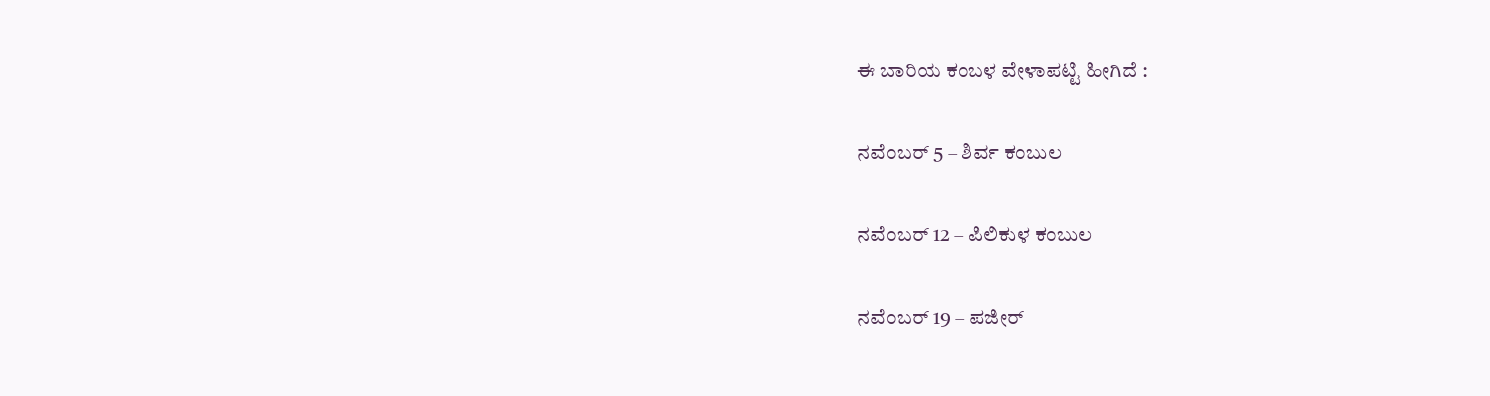ಈ ಬಾರಿಯ ಕಂಬಳ ವೇಳಾಪಟ್ಟಿ ಹೀಗಿದೆ :

ನವೆಂಬರ್ 5 – ಶಿರ್ವ ಕಂಬುಲ

ನವೆಂಬರ್ 12 – ಪಿಲಿಕುಳ ಕಂಬುಲ

ನವೆಂಬರ್ 19 – ಪಜೀರ್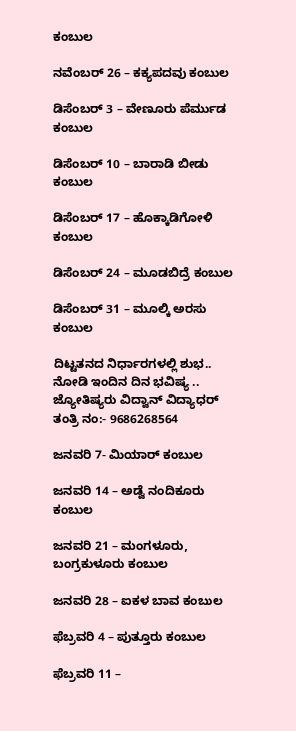ಕಂಬುಲ

ನವೆಂಬರ್ 26 – ಕಕ್ಯಪದವು ಕಂಬುಲ

ಡಿಸೆಂಬರ್ 3 – ವೇಣೂರು ಪೆರ್ಮುಡ ಕಂಬುಲ

ಡಿಸೆಂಬರ್ 10 – ಬಾರಾಡಿ ಬೀಡು ಕಂಬುಲ

ಡಿಸೆಂಬರ್ 17 – ಹೊಕ್ಕಾಡಿಗೋಳಿ ಕಂಬುಲ

ಡಿಸೆಂಬರ್ 24 – ಮೂಡಬಿದ್ರೆ ಕಂಬುಲ

ಡಿಸೆಂಬರ್ 31 – ಮೂಲ್ಕಿ ಅರಸು ಕಂಬುಲ

ದಿಟ್ಟತನದ ನಿರ್ಧಾರಗಳಲ್ಲಿ ಶುಭ.. ನೋಡಿ ಇಂದಿನ ದಿನ ಭವಿಷ್ಯ .. ಜ್ಯೋತಿಷ್ಯರು ವಿದ್ವಾನ್ ವಿದ್ಯಾಧರ್ ತಂತ್ರಿ ನಂ:- 9686268564

ಜನವರಿ 7- ಮಿಯಾರ್ ಕಂಬುಲ

ಜನವರಿ 14 – ಅಡ್ವೆ ನಂದಿಕೂರು ಕಂಬುಲ

ಜನವರಿ 21 – ಮಂಗಳೂರು, ಬಂಗ್ರಕುಳೂರು ಕಂಬುಲ

ಜನವರಿ 28 – ಐಕಳ ಬಾವ ಕಂಬುಲ

ಫೆಬ್ರವರಿ 4 – ಪುತ್ತೂರು ಕಂಬುಲ

ಫೆಬ್ರವರಿ 11 –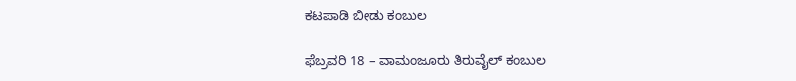ಕಟಪಾಡಿ ಬೀಡು ಕಂಬುಲ

ಫೆಬ್ರವರಿ 18 – ವಾಮಂಜೂರು ತಿರುವೈಲ್ ಕಂಬುಲ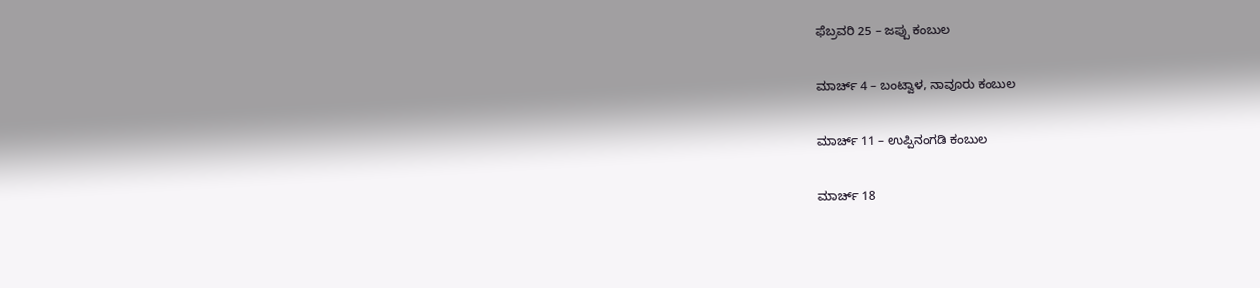ಫೆಬ್ರವರಿ 25 – ಜಪ್ಪು ಕಂಬುಲ

ಮಾರ್ಚ್ 4 – ಬಂಟ್ವಾಳ, ನಾವೂರು ಕಂಬುಲ

ಮಾರ್ಚ್ 11 – ಉಪ್ಪಿನಂಗಡಿ ಕಂಬುಲ

ಮಾರ್ಚ್ 18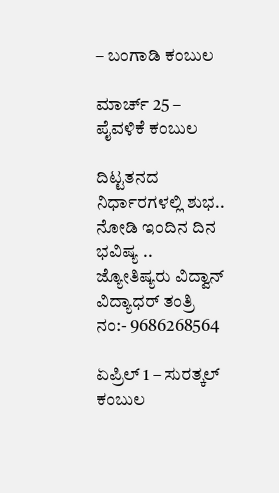– ಬಂಗಾಡಿ ಕಂಬುಲ

ಮಾರ್ಚ್ 25 – ಪೈವಳಿಕೆ ಕಂಬುಲ

ದಿಟ್ಟತನದ ನಿರ್ಧಾರಗಳಲ್ಲಿ ಶುಭ.. ನೋಡಿ ಇಂದಿನ ದಿನ ಭವಿಷ್ಯ .. ಜ್ಯೋತಿಷ್ಯರು ವಿದ್ವಾನ್ ವಿದ್ಯಾಧರ್ ತಂತ್ರಿ ನಂ:- 9686268564

ಏಪ್ರಿಲ್ 1 – ಸುರತ್ಕಲ್ ಕಂಬುಲ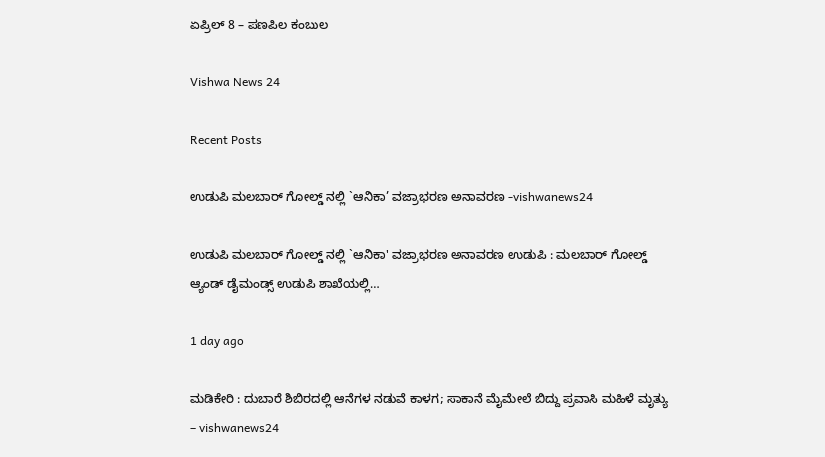ಏಪ್ರಿಲ್ 8 – ಪಣಪಿಲ ಕಂಬುಲ

Vishwa News 24

Recent Posts

ಉಡುಪಿ ಮಲಬಾರ್ ಗೋಲ್ಡ್ ನಲ್ಲಿ `ಆನಿಕಾ’ ವಜ್ರಾಭರಣ ಅನಾವರಣ -vishwanews24

ಉಡುಪಿ ಮಲಬಾರ್ ಗೋಲ್ಡ್ ನಲ್ಲಿ `ಆನಿಕಾ' ವಜ್ರಾಭರಣ ಅನಾವರಣ ಉಡುಪಿ : ಮಲಬಾರ್ ಗೋಲ್ಡ್ ಆ್ಯಂಡ್ ಡೈಮಂಡ್ಸ್ ಉಡುಪಿ ಶಾಖೆಯಲ್ಲಿ…

1 day ago

ಮಡಿಕೇರಿ : ದುಬಾರೆ ಶಿಬಿರದಲ್ಲಿ ಆನೆಗಳ ನಡುವೆ ಕಾಳಗ; ಸಾಕಾನೆ ಮೈಮೇಲೆ ಬಿದ್ದು ಪ್ರವಾಸಿ ಮಹಿಳೆ ಮೃತ್ಯು – vishwanews24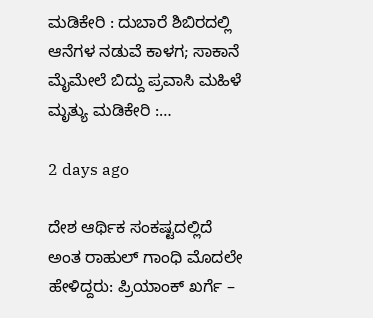ಮಡಿಕೇರಿ : ದುಬಾರೆ ಶಿಬಿರದಲ್ಲಿ ಆನೆಗಳ ನಡುವೆ ಕಾಳಗ; ಸಾಕಾನೆ ಮೈಮೇಲೆ ಬಿದ್ದು ಪ್ರವಾಸಿ ಮಹಿಳೆ ಮೃತ್ಯು ಮಡಿಕೇರಿ :…

2 days ago

ದೇಶ ಆರ್ಥಿಕ ಸಂಕಷ್ಟದಲ್ಲಿದೆ ಅಂತ ರಾಹುಲ್ ಗಾಂಧಿ ಮೊದಲೇ ಹೇಳಿದ್ದರು: ಪ್ರಿಯಾಂಕ್ ಖರ್ಗೆ –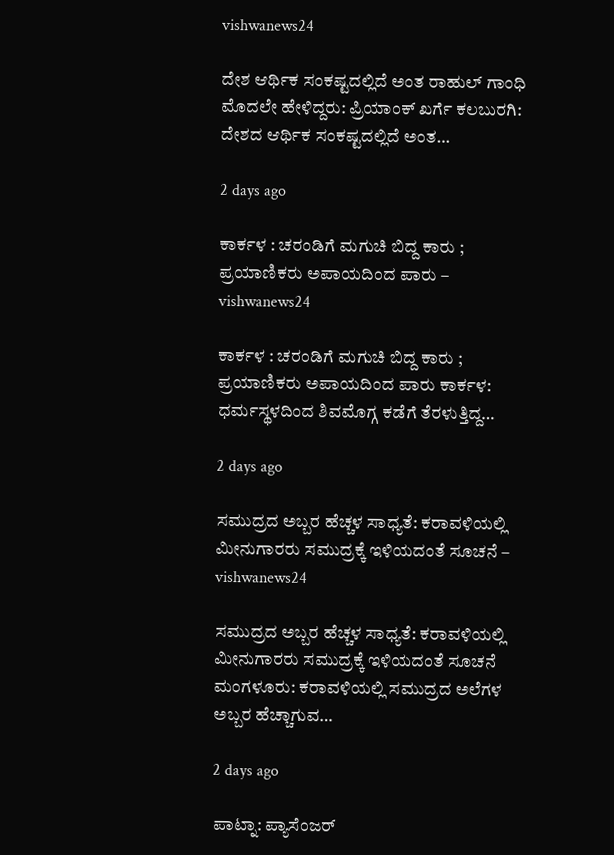vishwanews24

ದೇಶ ಆರ್ಥಿಕ ಸಂಕಷ್ಟದಲ್ಲಿದೆ ಅಂತ ರಾಹುಲ್ ಗಾಂಧಿ ಮೊದಲೇ ಹೇಳಿದ್ದರು: ಪ್ರಿಯಾಂಕ್ ಖರ್ಗೆ ಕಲಬುರಗಿ: ದೇಶದ ಆರ್ಥಿಕ ಸಂಕಷ್ಟದಲ್ಲಿದೆ ಅಂತ…

2 days ago

ಕಾರ್ಕಳ : ಚರಂಡಿಗೆ ಮಗುಚಿ ಬಿದ್ದ ಕಾರು ; ಪ್ರಯಾಣಿಕರು ಅಪಾಯದಿಂದ ಪಾರು – vishwanews24

ಕಾರ್ಕಳ : ಚರಂಡಿಗೆ ಮಗುಚಿ ಬಿದ್ದ ಕಾರು ; ಪ್ರಯಾಣಿಕರು ಅಪಾಯದಿಂದ ಪಾರು ಕಾರ್ಕಳ: ಧರ್ಮಸ್ಥಳದಿಂದ ಶಿವಮೊಗ್ಗ ಕಡೆಗೆ ತೆರಳುತ್ತಿದ್ದ…

2 days ago

ಸಮುದ್ರದ ಅಬ್ಬರ ಹೆಚ್ಚಳ ಸಾಧ್ಯತೆ: ಕರಾವಳಿಯಲ್ಲಿ ಮೀನುಗಾರರು ಸಮುದ್ರಕ್ಕೆ ಇಳಿಯದಂತೆ ಸೂಚನೆ – vishwanews24

ಸಮುದ್ರದ ಅಬ್ಬರ ಹೆಚ್ಚಳ ಸಾಧ್ಯತೆ: ಕರಾವಳಿಯಲ್ಲಿ ಮೀನುಗಾರರು ಸಮುದ್ರಕ್ಕೆ ಇಳಿಯದಂತೆ ಸೂಚನೆ ಮಂಗಳೂರು: ಕರಾವಳಿಯಲ್ಲಿ ಸಮುದ್ರದ ಅಲೆಗಳ ಅಬ್ಬರ ಹೆಚ್ಚಾಗುವ…

2 days ago

ಪಾಟ್ನಾ: ಪ್ಯಾಸೆಂಜರ್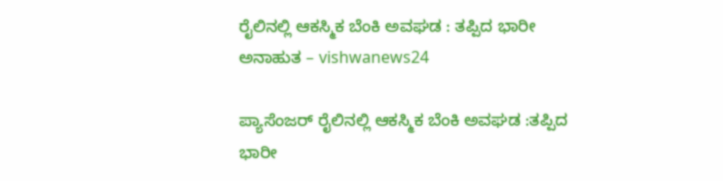ರೈಲಿನಲ್ಲಿ ಆಕಸ್ಮಿಕ ಬೆಂಕಿ ಅವಘಡ : ತಪ್ಪಿದ ಭಾರೀ ಅನಾಹುತ – vishwanews24

ಪ್ಯಾಸೆಂಜರ್ ರೈಲಿನಲ್ಲಿ ಆಕಸ್ಮಿಕ ಬೆಂಕಿ ಅವಘಡ :ತಪ್ಪಿದ ಭಾರೀ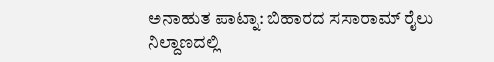ಅನಾಹುತ ಪಾಟ್ನಾ: ಬಿಹಾರದ ಸಸಾರಾಮ್ ರೈಲು ನಿಲ್ದಾಣದಲ್ಲಿ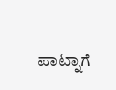ಪಾಟ್ನಾಗೆ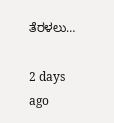ತೆರಳಲು…

2 days ago